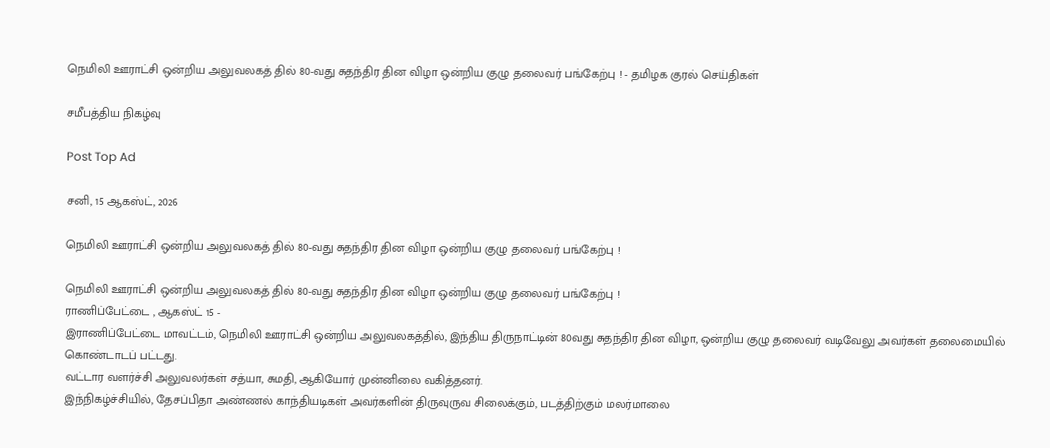நெமிலி ஊராட்சி ஒன்றிய அலுவலகத் தில் 80-வது சுதந்திர தின விழா ஒன்றிய குழு தலைவர் பங்கேற்பு ! - தமிழக குரல் செய்திகள்

சமீபத்திய நிகழ்வு

Post Top Ad

சனி, 15 ஆகஸ்ட், 2026

நெமிலி ஊராட்சி ஒன்றிய அலுவலகத் தில் 80-வது சுதந்திர தின விழா ஒன்றிய குழு தலைவர் பங்கேற்பு !

நெமிலி ஊராட்சி ஒன்றிய அலுவலகத் தில் 80-வது சுதந்திர தின விழா ஒன்றிய குழு தலைவர் பங்கேற்பு !
ராணிப்பேட்டை , ஆகஸ்ட் 15 -
இராணிப்பேட்டை மாவட்டம், நெமிலி ஊராட்சி ஒன்றிய அலுவலகத்தில், இந்திய திருநாட்டின் 80வது சுதந்திர தின விழா, ஒன்றிய குழு தலைவர் வடிவேலு அவர்கள் தலைமையில் கொண்டாடப் பட்டது.
வட்டார வளர்ச்சி அலுவலர்கள் சத்யா, சுமதி, ஆகியோர் முன்னிலை வகித்தனர்.
இந்நிகழ்ச்சியில், தேசப்பிதா அண்ணல் காந்தியடிகள் அவர்களின் திருவுருவ சிலைக்கும், படத்திற்கும் மலர்மாலை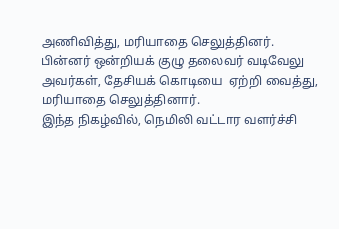அணிவித்து, மரியாதை செலுத்தினர்.
பின்னர் ஒன்றியக் குழு தலைவர் வடிவேலு அவர்கள், தேசியக் கொடியை  ஏற்றி வைத்து, மரியாதை செலுத்தினார்.
இந்த நிகழ்வில், நெமிலி வட்டார வளர்ச்சி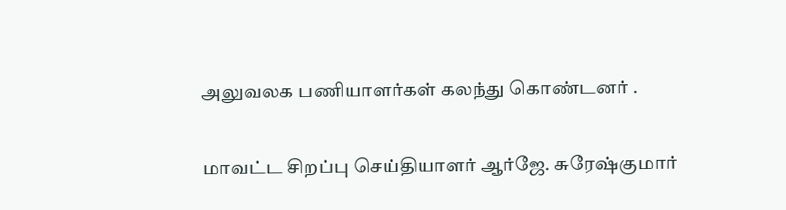அலுவலக பணியாளர்கள் கலந்து கொண்டனர் .

மாவட்ட சிறப்பு செய்தியாளர் ஆர்ஜே. சுரேஷ்குமார்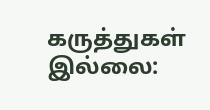கருத்துகள் இல்லை: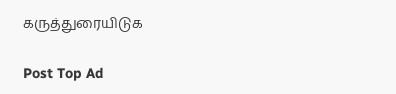கருத்துரையிடுக

Post Top Ad